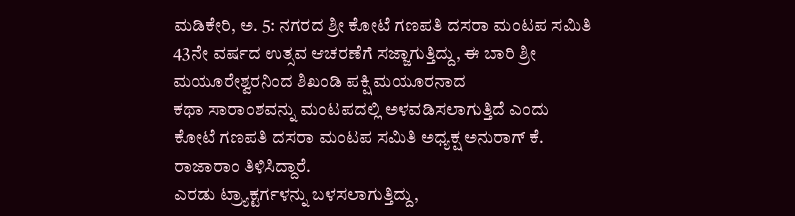ಮಡಿಕೇರಿ, ಅ. 5: ನಗರದ ಶ್ರೀ ಕೋಟೆ ಗಣಪತಿ ದಸರಾ ಮಂಟಪ ಸಮಿತಿ 43ನೇ ವರ್ಷದ ಉತ್ಸವ ಆಚರಣೆಗೆ ಸಜ್ಜಾಗುತ್ತಿದ್ದು, ಈ ಬಾರಿ ಶ್ರೀ ಮಯೂರೇಶ್ವರನಿಂದ ಶಿಖಂಡಿ ಪಕ್ಷಿ ಮಯೂರನಾದ
ಕಥಾ ಸಾರಾಂಶವನ್ನು ಮಂಟಪದಲ್ಲಿ ಅಳವಡಿಸಲಾಗುತ್ತಿದೆ ಎಂದು ಕೋಟೆ ಗಣಪತಿ ದಸರಾ ಮಂಟಪ ಸಮಿತಿ ಅಧ್ಯಕ್ಷ ಅನುರಾಗ್ ಕೆ. ರಾಜಾರಾಂ ತಿಳಿಸಿದ್ದಾರೆ.
ಎರಡು ಟ್ರ್ಯಾಕ್ಟರ್ಗಳನ್ನು ಬಳಸಲಾಗುತ್ತಿದ್ದು,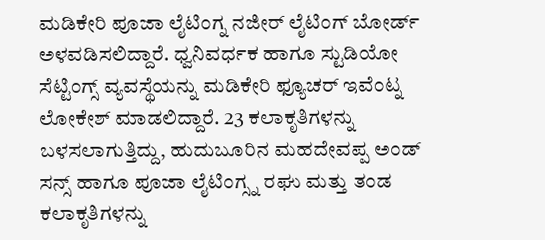ಮಡಿಕೇರಿ ಪೂಜಾ ಲೈಟಿಂಗ್ನ ನಜೀರ್ ಲೈಟಿಂಗ್ ಬೋರ್ಡ್ ಅಳವಡಿಸಲಿದ್ದಾರೆ. ಧ್ವನಿವರ್ಧಕ ಹಾಗೂ ಸ್ಟುಡಿಯೋ ಸೆಟ್ಟಿಂಗ್ಸ್ ವ್ಯವಸ್ಥೆಯನ್ನು ಮಡಿಕೇರಿ ಫ್ಯೂಚರ್ ಇವೆಂಟ್ನ ಲೋಕೇಶ್ ಮಾಡಲಿದ್ದಾರೆ. 23 ಕಲಾಕೃತಿಗಳನ್ನು ಬಳಸಲಾಗುತ್ತಿದ್ದು, ಹುದುಬೂರಿನ ಮಹದೇವಪ್ಪ ಅಂಡ್ ಸನ್ಸ್ ಹಾಗೂ ಪೂಜಾ ಲೈಟಿಂಗ್ಸ್ನ ರಘು ಮತ್ತು ತಂಡ ಕಲಾಕೃತಿಗಳನ್ನು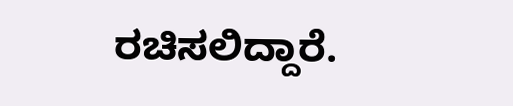ರಚಿಸಲಿದ್ದಾರೆ.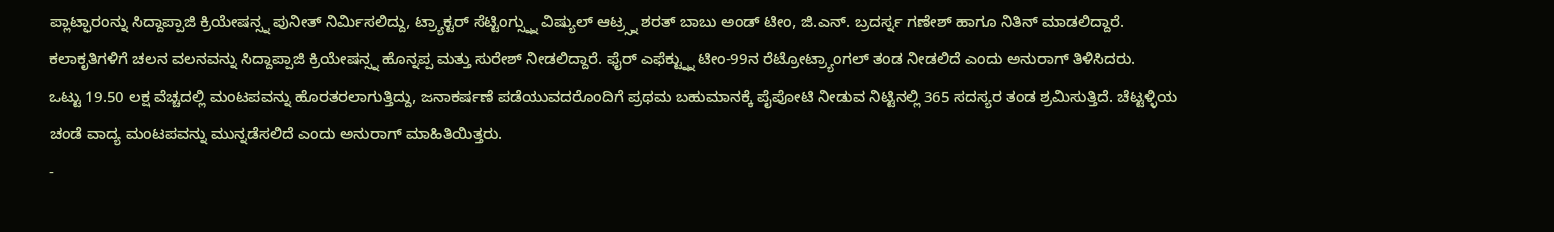ಪ್ಲಾಟ್ಫಾರಂನ್ನು ಸಿದ್ದಾಪ್ಪಾಜಿ ಕ್ರಿಯೇಷನ್ಸ್ನ ಪುನೀತ್ ನಿರ್ಮಿಸಲಿದ್ದು, ಟ್ರ್ಯಾಕ್ಟರ್ ಸೆಟ್ಟಿಂಗ್ಸ್ನ್ನು ವಿಷ್ಯುಲ್ ಆಟ್ರ್ಸ್ನ ಶರತ್ ಬಾಬು ಅಂಡ್ ಟೀಂ, ಜಿ.ಎನ್. ಬ್ರದರ್ಸ್ನ ಗಣೇಶ್ ಹಾಗೂ ನಿತಿನ್ ಮಾಡಲಿದ್ದಾರೆ. ಕಲಾಕೃತಿಗಳಿಗೆ ಚಲನ ವಲನವನ್ನು ಸಿದ್ದಾಪ್ಪಾಜಿ ಕ್ರಿಯೇಷನ್ಸ್ನ ಹೊನ್ನಪ್ಪ ಮತ್ತು ಸುರೇಶ್ ನೀಡಲಿದ್ದಾರೆ. ಫೈರ್ ಎಫೆಕ್ಟ್ನ್ನು ಟೀಂ-99ನ ರೆಟ್ರೋಟ್ರ್ಯಾಂಗಲ್ ತಂಡ ನೀಡಲಿದೆ ಎಂದು ಅನುರಾಗ್ ತಿಳಿಸಿದರು.
ಒಟ್ಟು 19.50 ಲಕ್ಷ ವೆಚ್ಚದಲ್ಲಿ ಮಂಟಪವನ್ನು ಹೊರತರಲಾಗುತ್ತಿದ್ದು, ಜನಾಕರ್ಷಣೆ ಪಡೆಯುವದರೊಂದಿಗೆ ಪ್ರಥಮ ಬಹುಮಾನಕ್ಕೆ ಪೈಪೋಟಿ ನೀಡುವ ನಿಟ್ಟಿನಲ್ಲಿ 365 ಸದಸ್ಯರ ತಂಡ ಶ್ರಮಿಸುತ್ತಿದೆ. ಚೆಟ್ಟಳ್ಳಿಯ ಚಂಡೆ ವಾದ್ಯ ಮಂಟಪವನ್ನು ಮುನ್ನಡೆಸಲಿದೆ ಎಂದು ಅನುರಾಗ್ ಮಾಹಿತಿಯಿತ್ತರು.
-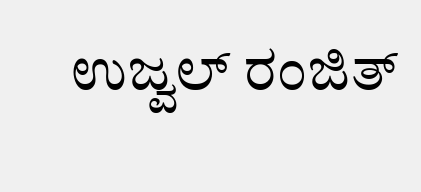ಉಜ್ವಲ್ ರಂಜಿತ್